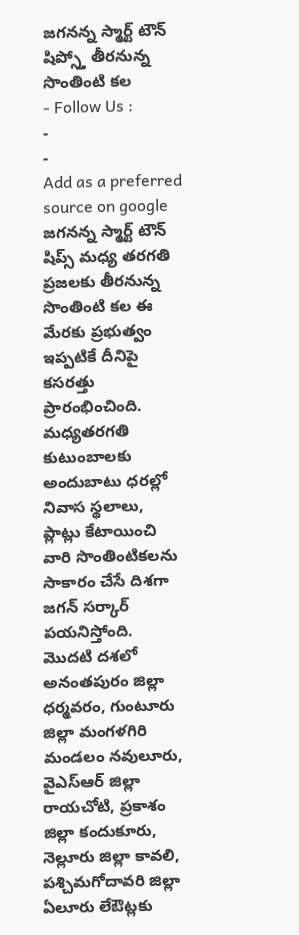జగనన్న స్మార్ట్ టౌన్ షిప్స్తో తీరనున్న సొంతింటి కల
- Follow Us :
-
-
Add as a preferred
source on google
జగనన్న స్మార్ట్ టౌన్ షిప్స్ మధ్య తరగతి ప్రజలకు తీరనున్న సొంతింటి కల ఈ మేరకు ప్రభుత్వం ఇప్పటికే దీనిపై కసరత్తు ప్రారంభించింది. మధ్యతరగతి కుటుంబాలకు అందుబాటు ధరల్లో నివాస స్థలాలు, ప్లాట్లు కేటాయించి వారి సొంతింటికలను సాకారం చేసే దిశగా జగన్ సర్కార్ పయనిస్తోంది. మొదటి దశలో అనంతపురం జిల్లా ధర్మవరం, గుంటూరు జిల్లా మంగళగిరి మండలం నవులూరు, వైఎస్ఆర్ జిల్లా రాయచోటి, ప్రకాశం జిల్లా కందుకూరు, నెల్లూరు జిల్లా కావలి, పశ్చిమగోదావరి జిల్లా ఏలూరు లేఔట్లకు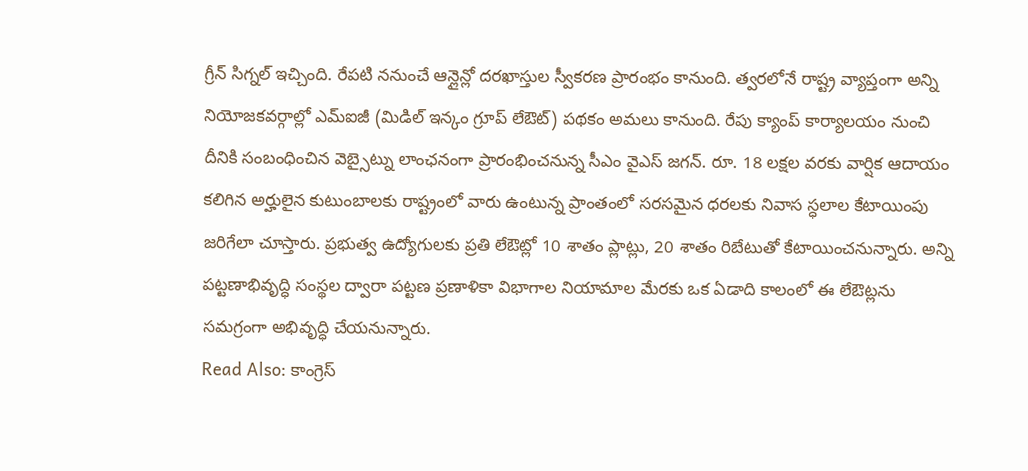గ్రీన్ సిగ్నల్ ఇచ్చింది. రేపటి ననుంచే ఆన్లైన్లో దరఖాస్తుల స్వీకరణ ప్రారంభం కానుంది. త్వరలోనే రాష్ట్ర వ్యాప్తంగా అన్ని నియోజకవర్గాల్లో ఎమ్ఐజీ (మిడిల్ ఇన్కం గ్రూప్ లేఔట్) పథకం అమలు కానుంది. రేపు క్యాంప్ కార్యాలయం నుంచి దీనికి సంబంధించిన వెబ్సైట్ను లాంఛనంగా ప్రారంభించనున్న సీఎం వైఎస్ జగన్. రూ. 18 లక్షల వరకు వార్షిక ఆదాయం కలిగిన అర్హులైన కుటుంబాలకు రాష్ట్రంలో వారు ఉంటున్న ప్రాంతంలో సరసమైన ధరలకు నివాస స్ధలాల కేటాయింపు జరిగేలా చూస్తారు. ప్రభుత్వ ఉద్యోగులకు ప్రతి లేఔట్లో 10 శాతం ప్లాట్లు, 20 శాతం రిబేటుతో కేటాయించనున్నారు. అన్ని పట్టణాభివృద్ధి సంస్థల ద్వారా పట్టణ ప్రణాళికా విభాగాల నియామాల మేరకు ఒక ఏడాది కాలంలో ఈ లేఔట్లను సమగ్రంగా అభివృద్ధి చేయనున్నారు.
Read Also: కాంగ్రెస్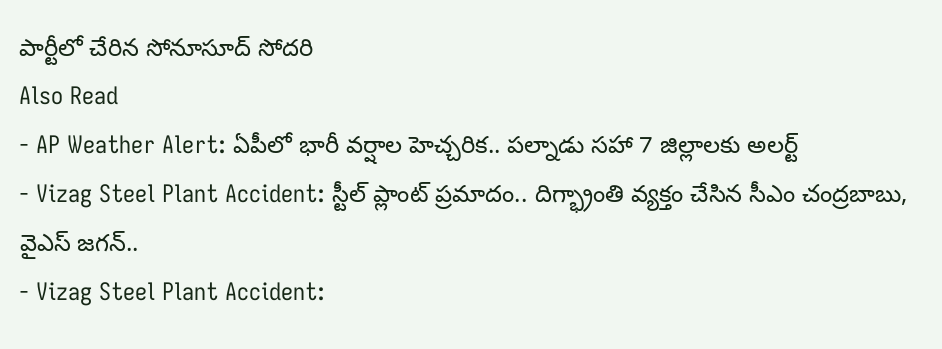పార్టీలో చేరిన సోనూసూద్ సోదరి
Also Read
- AP Weather Alert: ఏపీలో భారీ వర్షాల హెచ్చరిక.. పల్నాడు సహా 7 జిల్లాలకు అలర్ట్
- Vizag Steel Plant Accident: స్టీల్ ప్లాంట్ ప్రమాదం.. దిగ్భ్రాంతి వ్యక్తం చేసిన సీఎం చంద్రబాబు, వైఎస్ జగన్..
- Vizag Steel Plant Accident: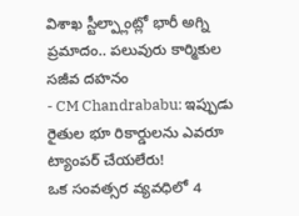విశాఖ స్టీల్ప్లాంట్లో భారీ అగ్ని ప్రమాదం.. పలువురు కార్మికుల సజీవ దహనం
- CM Chandrababu: ఇప్పుడు రైతుల భూ రికార్డులను ఎవరూ ట్యాంపర్ చేయలేరు!
ఒక సంవత్సర వ్యవధిలో 4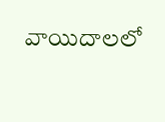వాయిదాలలో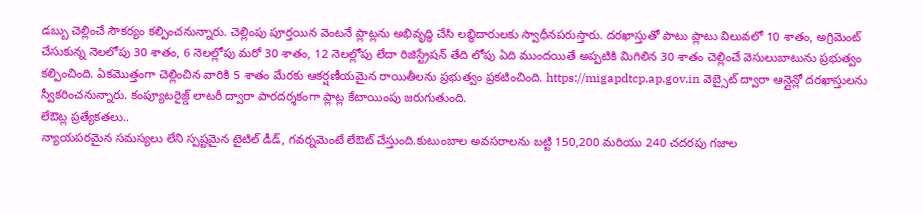డబ్బు చెల్లించే సౌకర్యం కల్పించనున్నారు. చెల్లింపు పూర్తయిన వెంటనే ప్లాట్లను అభివృద్ధి చేసి లబ్ధిదారులకు స్వాధీనపరుస్తారు. దరఖాస్తుతో పాటు ప్లాటు విలువలో 10 శాతం, అగ్రిమెంట్ చేసుకున్న నెలలోపు 30 శాతం, 6 నెలల్లోపు మరో 30 శాతం, 12 నెలల్లోపు లేదా రిజిస్ట్రేషన్ తేది లోపు ఏది ముందయితే అప్పటికి మిగిలిన 30 శాతం చెల్లించే వెసులుబాటును ప్రభుత్వం కల్పించింది. ఏకమొత్తంగా చెల్లించిన వారికి 5 శాతం మేరకు ఆకర్షణీయమైన రాయితీలను ప్రభుత్వం ప్రకటించింది. https://migapdtcp.ap.gov.in వెబ్సైట్ ద్వారా ఆన్లైన్లో దరఖాస్తులను స్వీకరించనున్నారు. కంప్యూటరైజ్డ్ లాటరీ ద్వారా పారదర్శకంగా ప్లాట్ల కేటాయింపు జరుగుతుంది.
లేఔట్ల ప్రత్యేకతలు..
న్యాయపరమైన సమస్యలు లేని స్పష్టమైన టైటిల్ డీడ్, గవర్నమెంటే లేఔట్ చేస్తుంది.కుటుంబాల అవసరాలను బట్టి 150,200 మరియు 240 చదరపు గజాల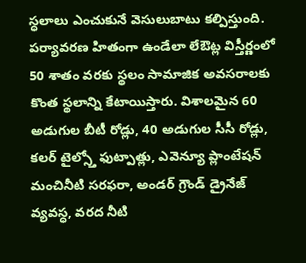స్ధలాలు ఎంచుకునే వెసులుబాటు కల్పిస్తుంది. పర్యావరణ హితంగా ఉండేలా లేఔట్ల విస్తీర్ణంలో 50 శాతం వరకు స్థలం సామాజిక అవసరాలకు కొంత స్థలాన్ని కేటాయిస్తారు. విశాలమైన 60 అడుగుల బీటీ రోడ్లు, 40 అడుగుల సీసీ రోడ్లు, కలర్ టైల్స్తో ఫుట్పాత్లు, ఎవెన్యూ ప్లాంటేషన్ మంచినీటి సరఫరా, అండర్ గ్రౌండ్ డ్రైనేజ్ వ్యవస్ధ, వరద నీటి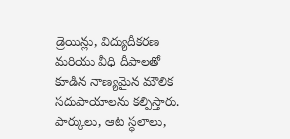డ్రెయిన్లు, విద్యుదీకరణ మరియు వీధి దీపాలతో కూడిన నాణ్యమైన మౌలిక సదుపాయాలను కల్పిస్తారు. పార్కులు, ఆట స్ధలాలు,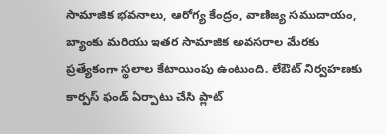సామాజిక భవనాలు, ఆరోగ్య కేంద్రం, వాణిజ్య సముదాయం, బ్యాంకు మరియు ఇతర సామాజిక అవసరాల మేరకు ప్రత్యేకంగా స్థలాల కేటాయింపు ఉంటుంది. లేఔట్ నిర్వహణకు కార్పస్ ఫండ్ ఏర్పాటు చేసి ప్లాట్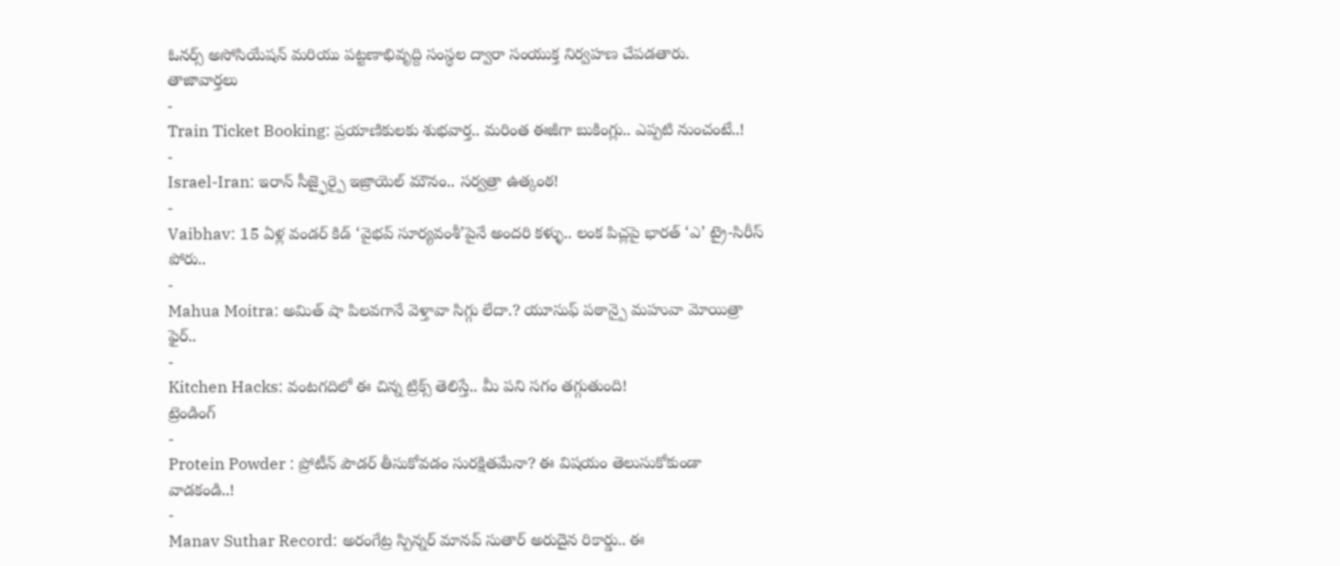ఓనర్స్ అసోసియేషన్ మరియు పట్టణాభివృద్ది సంస్థల ద్వారా సంయుక్త నిర్వహణ చేపడతారు.
తాజావార్తలు
-
Train Ticket Booking: ప్రయాణికులకు శుభవార్త.. మరింత ఈజీగా బుకింగ్లు.. ఎప్పటి నుంచంటే..!
-
Israel-Iran: ఇరాన్ సీజ్ఫైర్పై ఇజ్రాయెల్ మౌనం.. సర్వత్రా ఉత్కంఠ!
-
Vaibhav: 15 ఏళ్ల వండర్ కిడ్ ‘వైభవ్ సూర్యవంశీ’పైనే అందరి కళ్ళు.. లంక పిచ్లపై భారత్ ‘ఎ’ ట్రై-సిరీస్ పోరు..
-
Mahua Moitra: అమిత్ షా పిలవగానే వెళ్తావా సిగ్గు లేదా.? యూసుఫ్ పఠాన్పై మహువా మోయిత్రా ఫైర్..
-
Kitchen Hacks: వంటగదిలో ఈ చిన్న ట్రిక్స్ తెలిస్తే.. మీ పని సగం తగ్గుతుంది!
ట్రెండింగ్
-
Protein Powder : ప్రోటీన్ పౌడర్ తీసుకోవడం సురక్షితమేనా? ఈ విషయం తెలుసుకోకుండా వాడకండి..!
-
Manav Suthar Record: అరంగేట్ర స్పిన్నర్ మానవ్ సుతార్ అరుదైన రికార్డు.. ఈ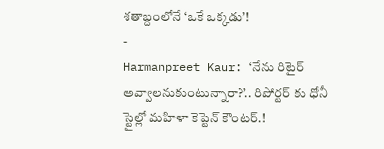శతాబ్దంలోనే ‘ఒకే ఒక్కడు’!
-
Harmanpreet Kaur: ‘నేను రిటైర్ అవ్వాలనుకుంటున్నారా?’.. రిపోర్టర్ కు ధోనీ స్టైల్లో మహిళా కెప్టెన్ కౌంటర్.!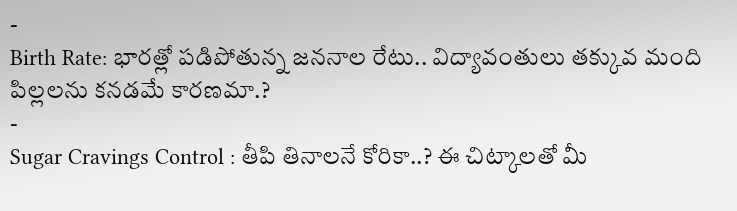-
Birth Rate: భారత్లో పడిపోతున్న జననాల రేటు.. విద్యావంతులు తక్కువ మంది పిల్లలను కనడమే కారణమా.?
-
Sugar Cravings Control : తీపి తినాలనే కోరికా..? ఈ చిట్కాలతో మీ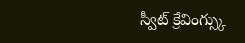స్వీట్ క్రేవింగ్స్కు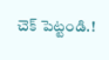చెక్ పెట్టండి.!